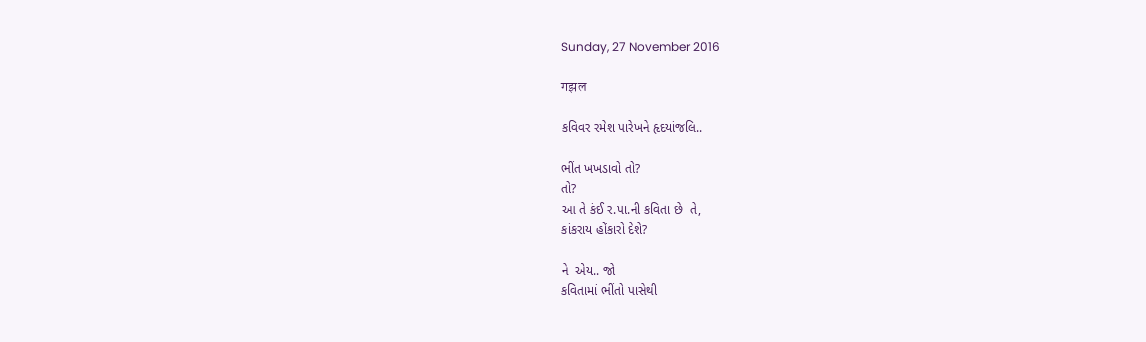Sunday, 27 November 2016

गझल

કવિવર રમેશ પારેખને હૃદયાંજલિ..

ભીંત ખખડાવો તો?
તો?
આ તે કંઈ ર.પા.ની કવિતા છે  તે,
કાંકરાય હોંકારો દેશે?

ને  એય.. જો
કવિતામાં ભીંતો પાસેથી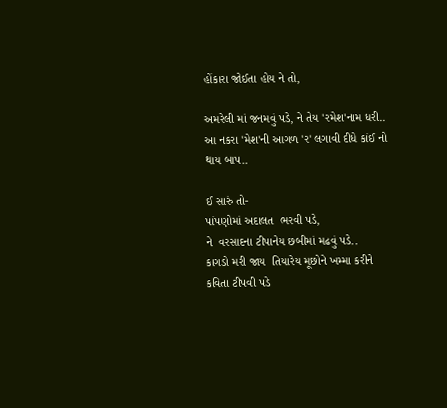હોંકારા જોઈતા હોય ને તો,

અમરેલી માં જનમવું પડે, ને તેય 'રમેશ'નામ ધરી..
આ નકરા 'મેશ'ની આગળ 'ર' લગાવી દીધે કાંઈ નો
થાય બાપ..

ઈ સારું તો-
પાંપણોમાં અદાલત  ભરવી પડે,
ને  વરસાદના ટીપાનેય છબીમાં મઢવું પડે..
કાગડો મરી જાય  તિયારેય મૂછોને ખમ્મા કરીને કવિતા ટીપવી પડે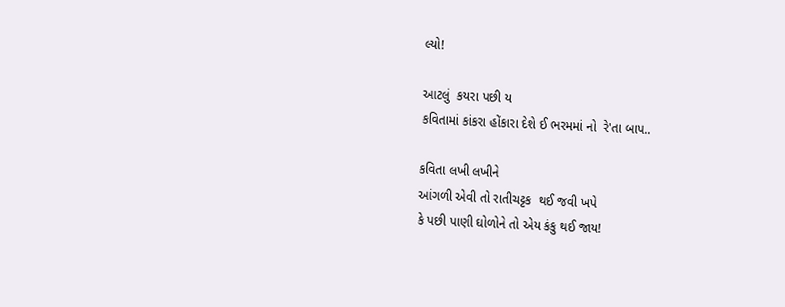લ્યો!

આટલું  કયરા પછી ય
કવિતામાં કાંકરા હોંકારા દેશે ઈ ભરમમાં નો  રે'તા બાપ..

કવિતા લખી લખીને
આંગળી એવી તો રાતીચટ્ટક  થઈ જવી ખપે
કે પછી પાણી ઘોળોને તો એય કંકુ થઈ જાય!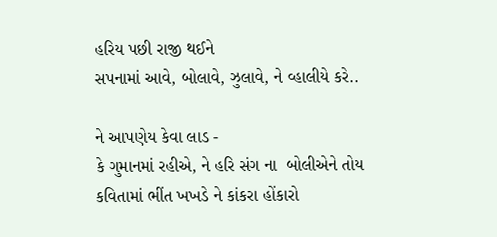હરિય પછી રાજી થઈને
સપનામાં આવે, બોલાવે, ઝુલાવે, ને વ્હાલીયે કરે..

ને આપણેય કેવા લાડ -
કે ગુમાનમાં રહીએ, ને હરિ સંગ ના  બોલીએને તોય
કવિતામાં ભીંત ખખડે ને કાંકરા હોંકારો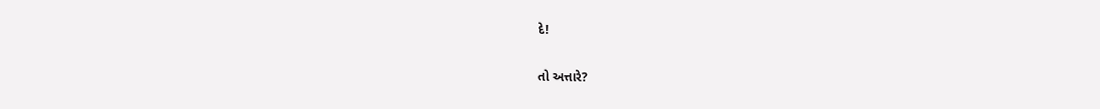દે!

તો અત્તારે?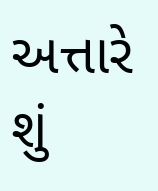અત્તારે શું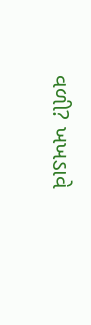વળી? ખખડાવે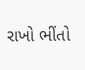રાખો ભીંતો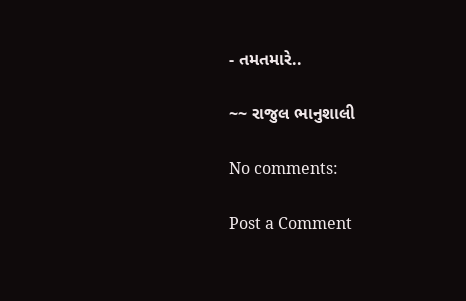- તમતમારે..

~~ રાજુલ ભાનુશાલી

No comments:

Post a Comment